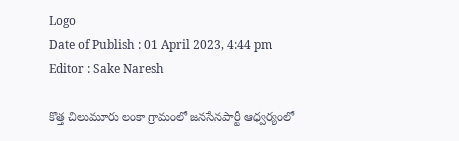Logo
Date of Publish : 01 April 2023, 4:44 pm
Editor : Sake Naresh

కొత్త చిలుమూరు లంకా గ్రామంలో జనసేనపార్టీ ఆధ్వర్యంలో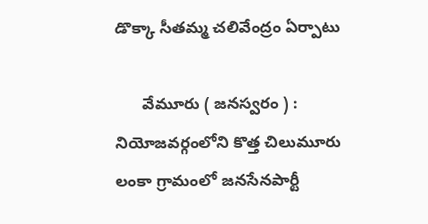డొక్కా సీతమ్మ చలివేంద్రం ఏర్పాటు

      వేమూరు ( జనస్వరం ) :  నియోజవర్గంలోని కొత్త చిలుమూరు లంకా గ్రామంలో జనసేనపార్టీ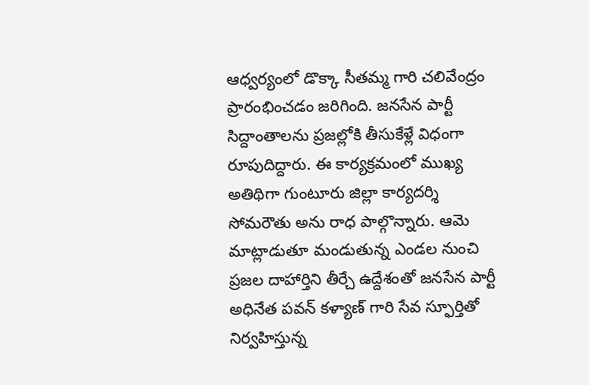ఆధ్వర్యంలో డొక్కా సీతమ్మ గారి చలివేంద్రం ప్రారంభించడం జరిగింది. జనసేన పార్టీ సిద్దాంతాలను ప్రజల్లోకి తీసుకేళ్లే విధంగా రూపుదిద్దారు. ఈ కార్యక్రమంలో ముఖ్య అతిథిగా గుంటూరు జిల్లా కార్యదర్శి సోమరౌతు అను రాధ పాల్గొన్నారు. ఆమె మాట్లాడుతూ మండుతున్న ఎండల నుంచి ప్రజల దాహార్తిని తీర్చే ఉద్దేశంతో జనసేన పార్టీ అధినేత పవన్ కళ్యాణ్ గారి సేవ స్ఫూర్తితో నిర్వహిస్తున్న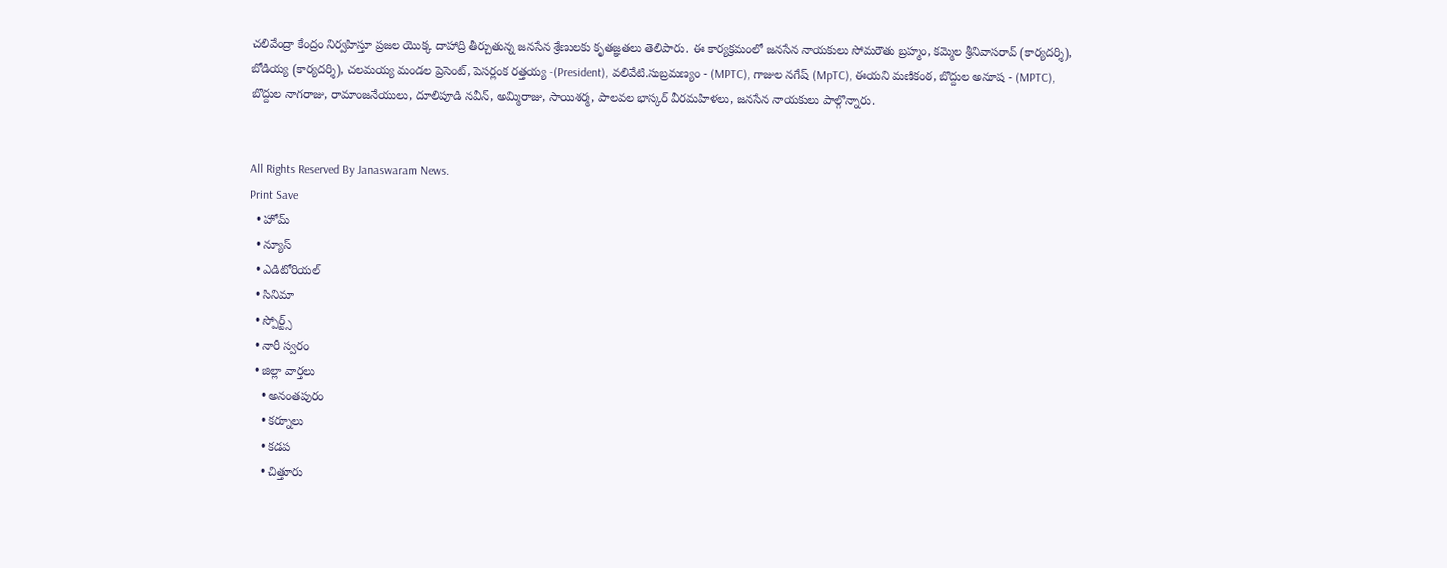చలివేంద్రా కేంద్రం నిర్వహిస్తూ ప్రజల యొక్క దాహాద్రి తీర్చుతున్న జనసేన శ్రేణులకు కృతజ్ఞతలు తెలిపారు. ఈ కార్యక్రమంలో జనసేన నాయకులు సోమరౌతు బ్రహ్మం, కమ్మెల శ్రీనివాసరావ్ (కార్యదర్శి), బోడియ్య (కార్యదర్శి), చలమయ్య మండల ప్రెసెంట్, పెసర్లంక రత్తయ్య -(President), వలివేటి.సుబ్రమణ్యం - (MPTC), గాజుల నగేష్ (MpTC), ఈయని మణికంఠ, బొద్దుల అనూష - (MPTC), బొద్దుల నాగరాజు, రామాంజనేయులు, దూలిపూడి నవీన్, అమ్మిరాజు, సాయిశర్మ, పాలవల భాస్కర్ వీరమహిళలు, జనసేన నాయకులు పాల్గొన్నారు.


All Rights Reserved By Janaswaram News.
Print Save
  • హోమ్
  • న్యూస్
  • ఎడిటోరియల్
  • సినిమా
  • స్పోర్ట్స్
  • నారీ స్వరం
  • జిల్లా వార్తలు
    • అనంతపురం
    • కర్నూలు
    • కడప
    • చిత్తూరు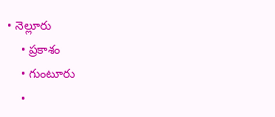• నెల్లూరు
    • ప్రకాశం
    • గుంటూరు
    •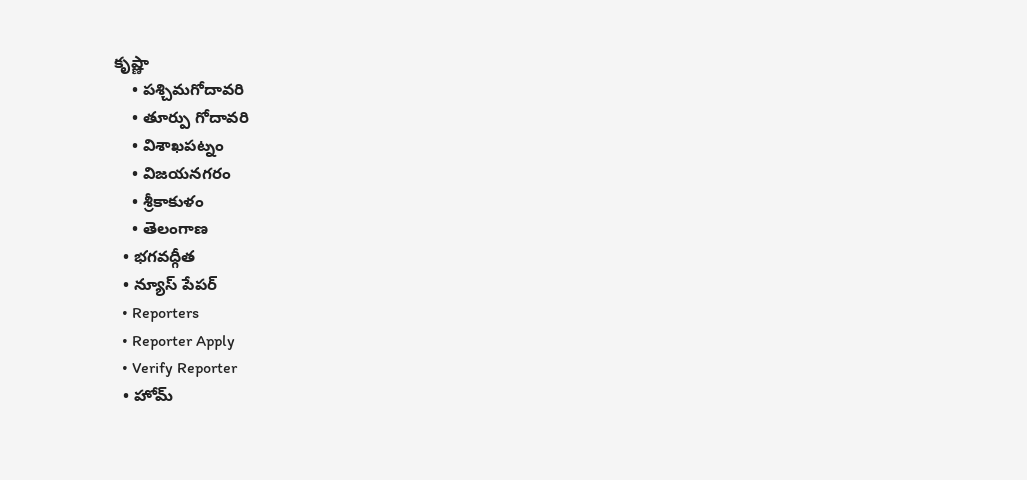కృష్ణా
    • పశ్చిమగోదావరి
    • తూర్పు గోదావరి
    • విశాఖపట్నం
    • విజయనగరం
    • శ్రీకాకుళం
    • తెలంగాణ
  • భగవద్గీత
  • న్యూస్ పేపర్
  • Reporters
  • Reporter Apply
  • Verify Reporter
  • హోమ్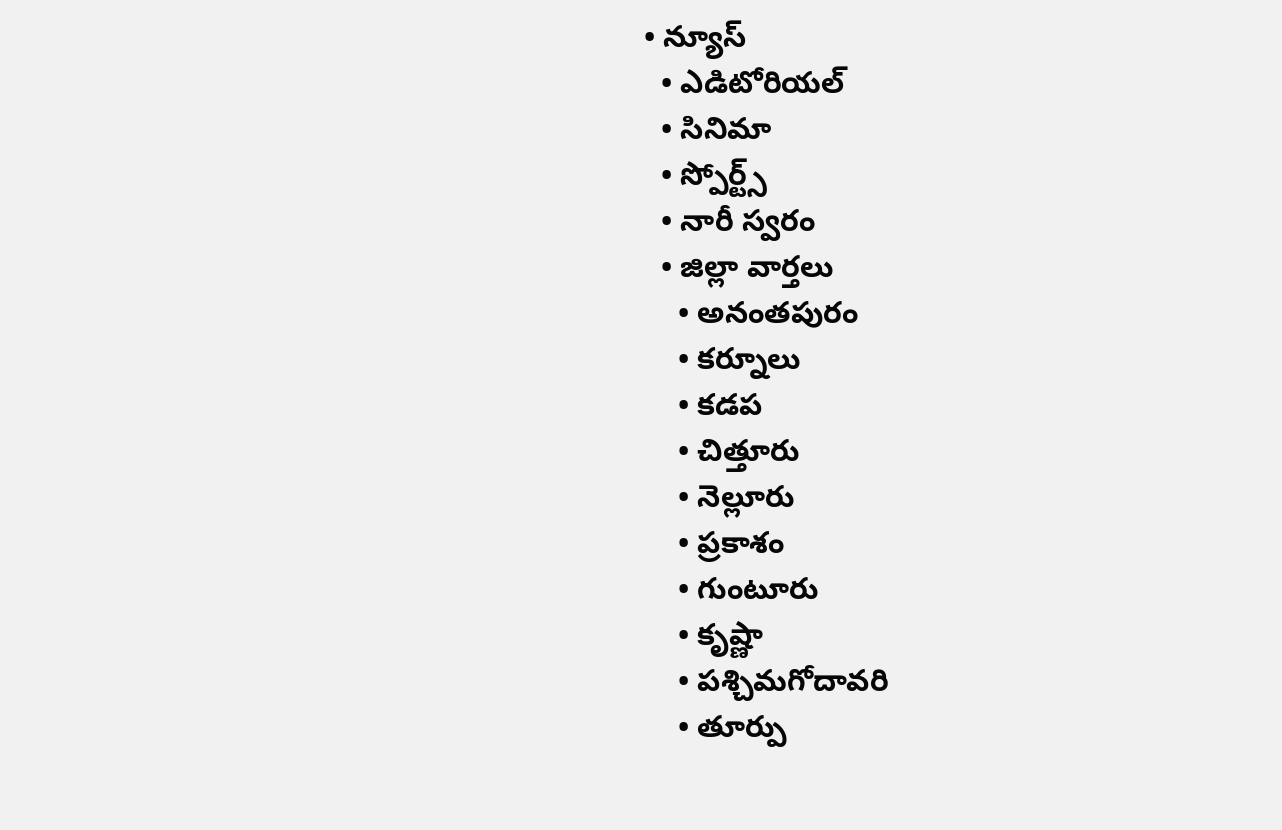• న్యూస్
  • ఎడిటోరియల్
  • సినిమా
  • స్పోర్ట్స్
  • నారీ స్వరం
  • జిల్లా వార్తలు
    • అనంతపురం
    • కర్నూలు
    • కడప
    • చిత్తూరు
    • నెల్లూరు
    • ప్రకాశం
    • గుంటూరు
    • కృష్ణా
    • పశ్చిమగోదావరి
    • తూర్పు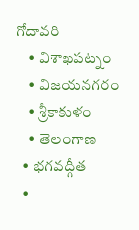గోదావరి
    • విశాఖపట్నం
    • విజయనగరం
    • శ్రీకాకుళం
    • తెలంగాణ
  • భగవద్గీత
  •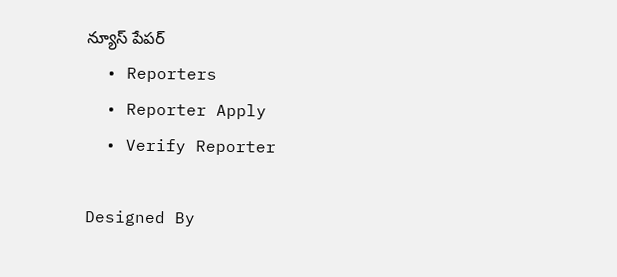న్యూస్ పేపర్
  • Reporters
  • Reporter Apply
  • Verify Reporter

Designed By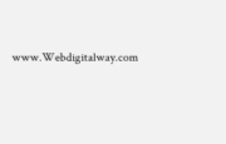www.Webdigitalway.com